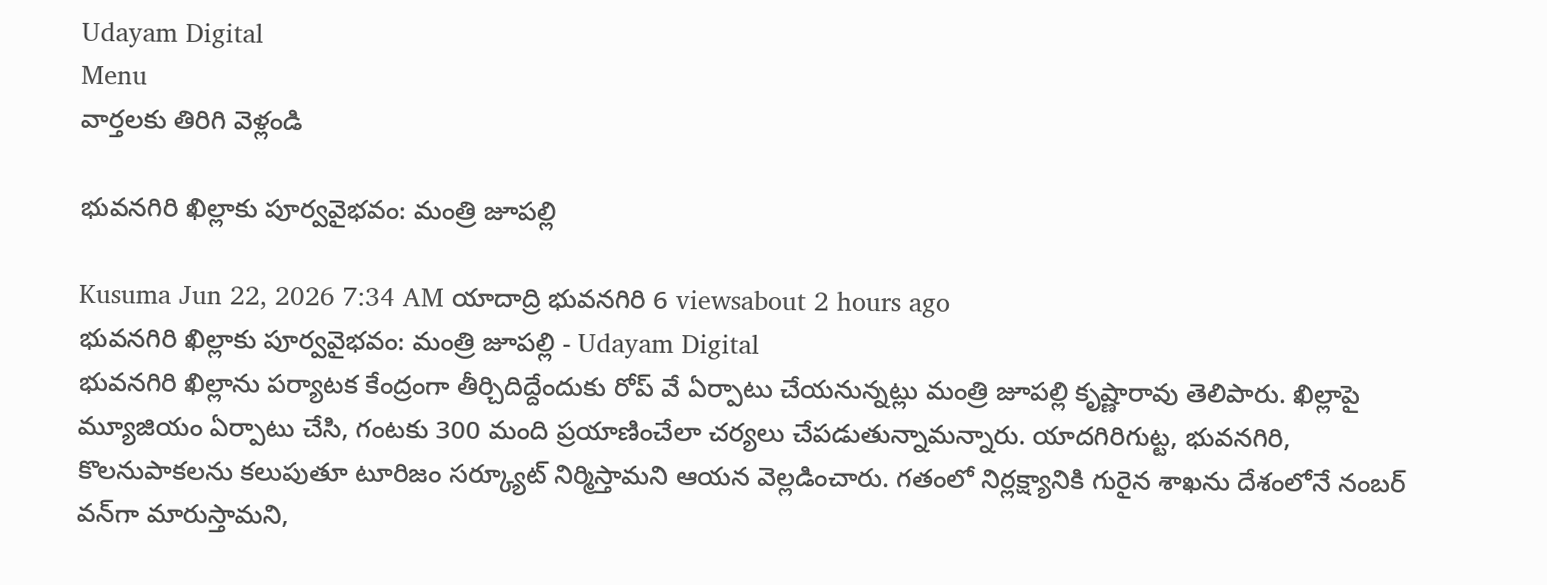Udayam Digital
Menu
వార్తలకు తిరిగి వెళ్లండి

భువనగిరి ఖిల్లాకు పూర్వవైభవం: మంత్రి జూపల్లి

Kusuma Jun 22, 2026 7:34 AM యాదాద్రి భువనగిరి 6 viewsabout 2 hours ago
భువనగిరి ఖిల్లాకు పూర్వవైభవం: మంత్రి జూపల్లి - Udayam Digital
భువనగిరి ఖిల్లాను పర్యాటక కేంద్రంగా తీర్చిదిద్దేందుకు రోప్ వే ఏర్పాటు చేయనున్నట్లు మంత్రి జూపల్లి కృష్ణారావు తెలిపారు. ఖిల్లాపై మ్యూజియం ఏర్పాటు చేసి, గంటకు 300 మంది ప్రయాణించేలా చర్యలు చేపడుతున్నామన్నారు. యాదగిరిగుట్ట, భువనగిరి, కొలనుపాకలను కలుపుతూ టూరిజం సర్క్యూట్ నిర్మిస్తామని ఆయన వెల్లడించారు. గతంలో నిర్లక్ష్యానికి గురైన శాఖను దేశంలోనే నంబర్‌ వన్‌గా మారుస్తామని,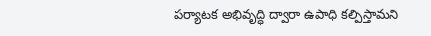పర్యాటక అభివృద్ధి ద్వారా ఉపాధి కల్పిస్తామని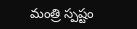మంత్రి స్పష్టం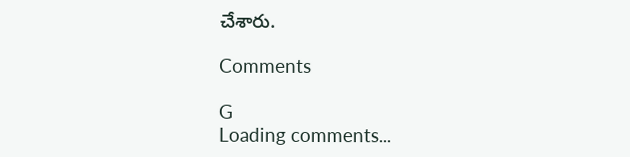చేశారు.

Comments

G
Loading comments...